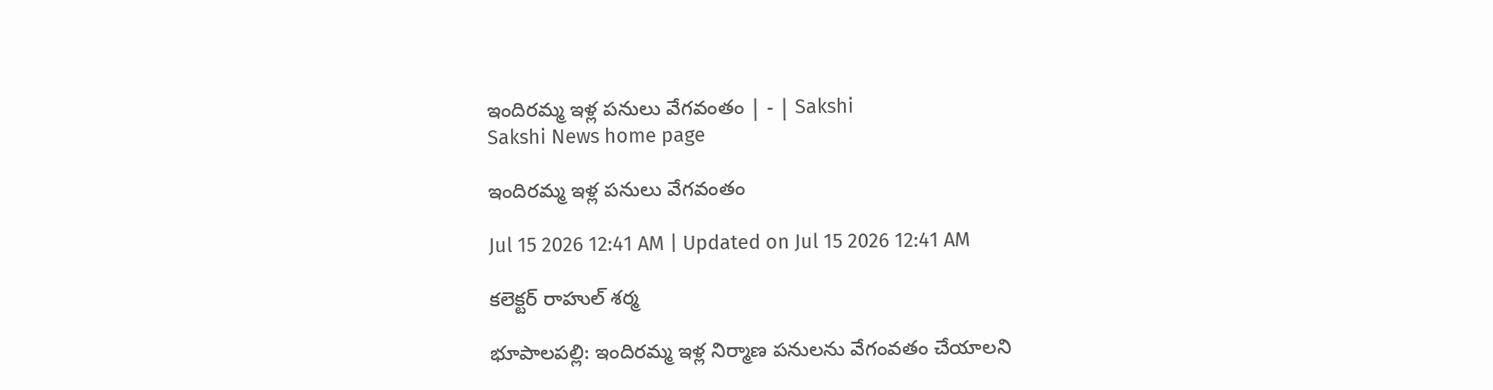ఇందిరమ్మ ఇళ్ల పనులు వేగవంతం | - | Sakshi
Sakshi News home page

ఇందిరమ్మ ఇళ్ల పనులు వేగవంతం

Jul 15 2026 12:41 AM | Updated on Jul 15 2026 12:41 AM

కలెక్టర్‌ రాహుల్‌ శర్మ

భూపాలపల్లి: ఇందిరమ్మ ఇళ్ల నిర్మాణ పనులను వేగంవతం చేయాలని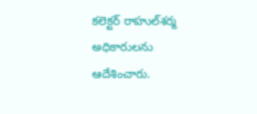కలెక్టర్‌ రాహుల్‌శర్మ అధికారులను ఆదేశించారు.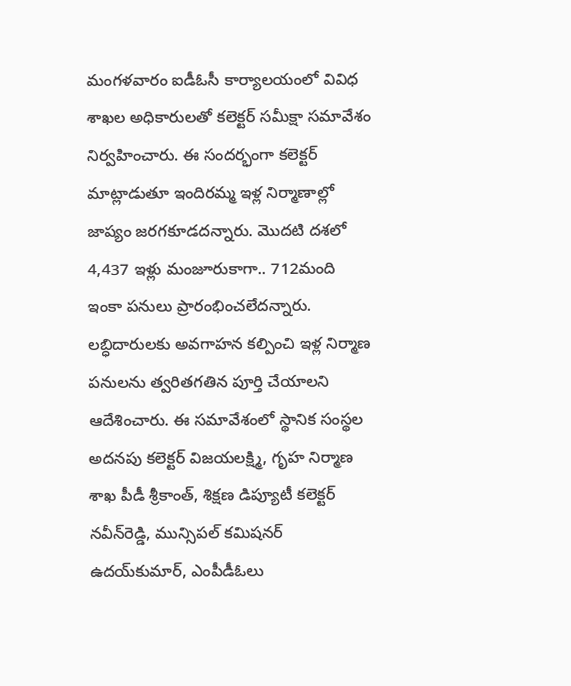మంగళవారం ఐడీఓసీ కార్యాలయంలో వివిధ శాఖల అధికారులతో కలెక్టర్‌ సమీక్షా సమావేశం నిర్వహించారు. ఈ సందర్భంగా కలెక్టర్‌ మాట్లాడుతూ ఇందిరమ్మ ఇళ్ల నిర్మాణాల్లో జాప్యం జరగకూడదన్నారు. మొదటి దశలో 4,437 ఇళ్లు మంజూరుకాగా.. 712మంది ఇంకా పనులు ప్రారంభించలేదన్నారు. లబ్ధిదారులకు అవగాహన కల్పించి ఇళ్ల నిర్మాణ పనులను త్వరితగతిన పూర్తి చేయాలని ఆదేశించారు. ఈ సమావేశంలో స్థానిక సంస్థల అదనపు కలెక్టర్‌ విజయలక్ష్మి, గృహ నిర్మాణ శాఖ పీడీ శ్రీకాంత్‌, శిక్షణ డిప్యూటీ కలెక్టర్‌ నవీన్‌రెడ్డి, మున్సిపల్‌ కమిషనర్‌ ఉదయ్‌కుమార్‌, ఎంపీడీఓలు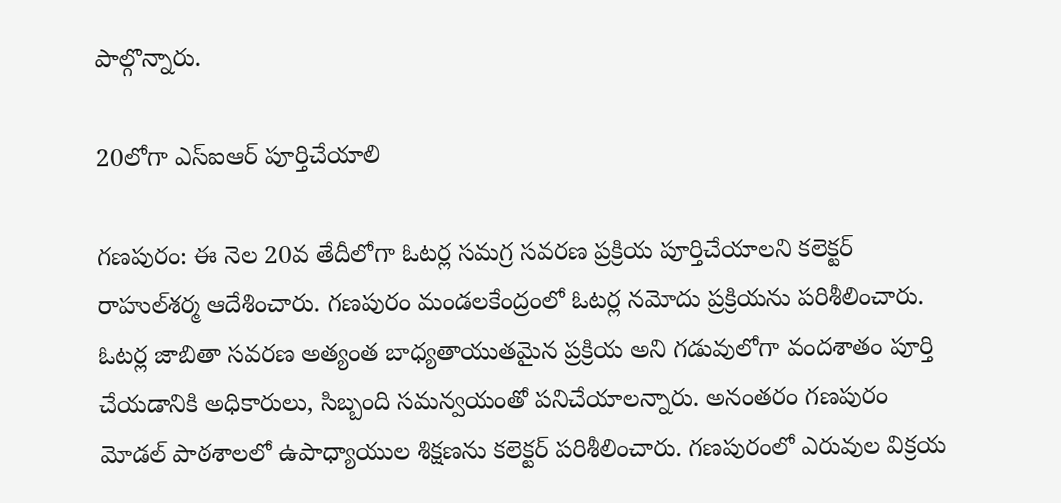పాల్గొన్నారు.

20లోగా ఎస్‌ఐఆర్‌ పూర్తిచేయాలి

గణపురం: ఈ నెల 20వ తేదీలోగా ఓటర్ల సమగ్ర సవరణ ప్రక్రియ పూర్తిచేయాలని కలెక్టర్‌ రాహుల్‌శర్మ ఆదేశించారు. గణపురం మండలకేంద్రంలో ఓటర్ల నమోదు ప్రక్రియను పరిశీలించారు. ఓటర్ల జాబితా సవరణ అత్యంత బాధ్యతాయుతమైన ప్రక్రియ అని గడువులోగా వందశాతం పూర్తి చేయడానికి అధికారులు, సిబ్బంది సమన్వయంతో పనిచేయాలన్నారు. అనంతరం గణపురం మోడల్‌ పాఠశాలలో ఉపాధ్యాయుల శిక్షణను కలెక్టర్‌ పరిశీలించారు. గణపురంలో ఎరువుల విక్రయ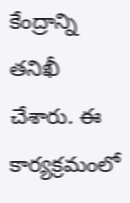కేంద్రాన్ని తనిఖీ చేశారు. ఈ కార్యక్రమంలో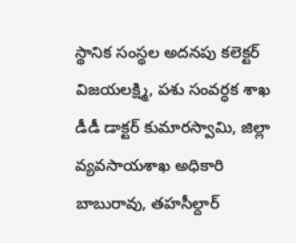స్థానిక సంస్థల అదనపు కలెక్టర్‌ విజయలక్ష్మి, పశు సంవర్ధక శాఖ డీడీ డాక్టర్‌ కుమారస్వామి, జిల్లా వ్యవసాయశాఖ అధికారి బాబురావు, తహసీల్దార్‌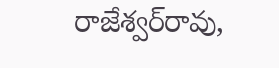రాజేశ్వర్‌రావు,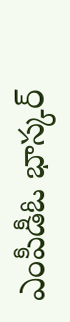ఎంపీడీఓ భాస్కర్‌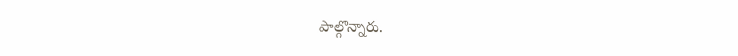పాల్గొన్నారు.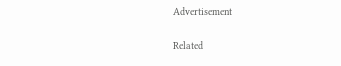Advertisement

Related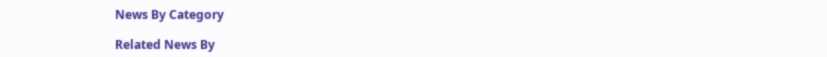News By Category

Related News By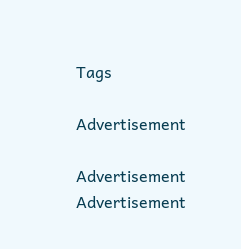Tags

Advertisement

Advertisement
Advertisement